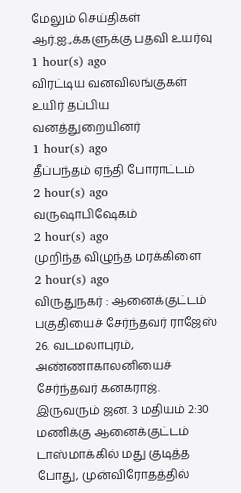மேலும் செய்திகள்
ஆர்.ஐ.,க்களுக்கு பதவி உயர்வு
1 hour(s) ago
விரட்டிய வனவிலங்குகள் உயிர் தப்பிய வனத்துறையினர்
1 hour(s) ago
தீப்பந்தம் ஏந்தி போராட்டம்
2 hour(s) ago
வருஷாபிஷேகம்
2 hour(s) ago
முறிந்த விழுந்த மரக்கிளை
2 hour(s) ago
விருதுநகர் : ஆனைக்குட்டம் பகுதியைச் சேர்ந்தவர் ராஜேஸ் 26. வடமலாபுரம், அண்ணாகாலனியைச் சேர்ந்தவர் கனகராஜ். இருவரும் ஜன. 3 மதியம் 2:30 மணிக்கு ஆனைக்குட்டம் டாஸ்மாக்கில் மது குடித்த போது, முன்விரோதத்தில்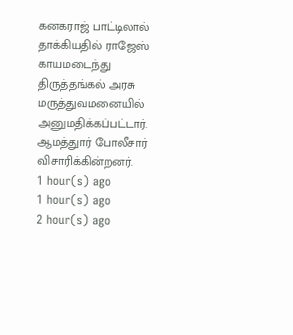கனகராஜ் பாட்டிலால் தாக்கியதில் ராஜேஸ் காயமடைந்து திருத்தங்கல் அரசு மருத்துவமனையில் அனுமதிக்கப்பட்டார். ஆமத்துார் போலீசார் விசாரிக்கின்றனர்.
1 hour(s) ago
1 hour(s) ago
2 hour(s) ago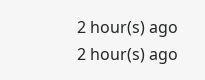2 hour(s) ago
2 hour(s) ago